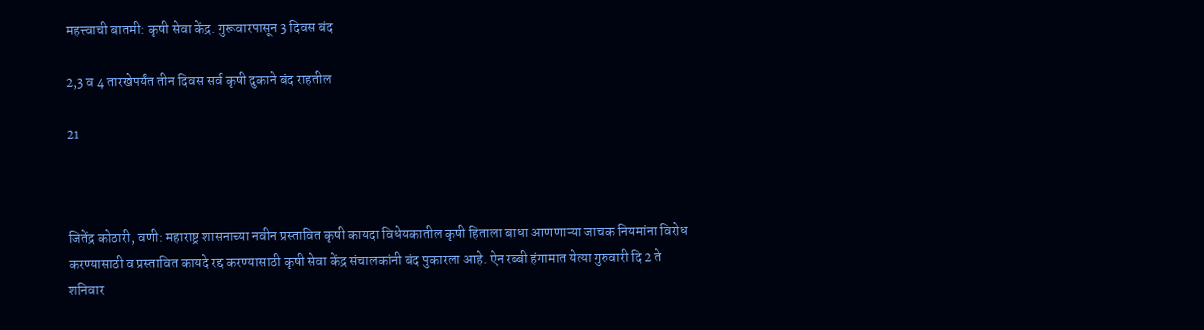महत्त्वाची बातमी: कृषी सेवा केंद्र. गुरूवारपासून 3 दिवस बंद

2,3 व 4 तारखेपर्यंत तीन दिवस सर्व कृषी दुकाने बंद राहतील

21



जितेंद्र कोठारी, वणी: महाराष्ट्र शासनाच्या नवीन प्रस्तावित कृषी कायदा विधेयकातील कृषी हिताला बाधा आणणाऱ्या जाचक नियमांना विरोध करण्यासाठी व प्रस्तावित कायदे रद्द करण्यासाठी कृषी सेवा केंद्र संचालकांनी बंद पुकारला आहे. ऐन रब्बी हंगामात येत्या गुरुवारी दि 2 ते शनिवार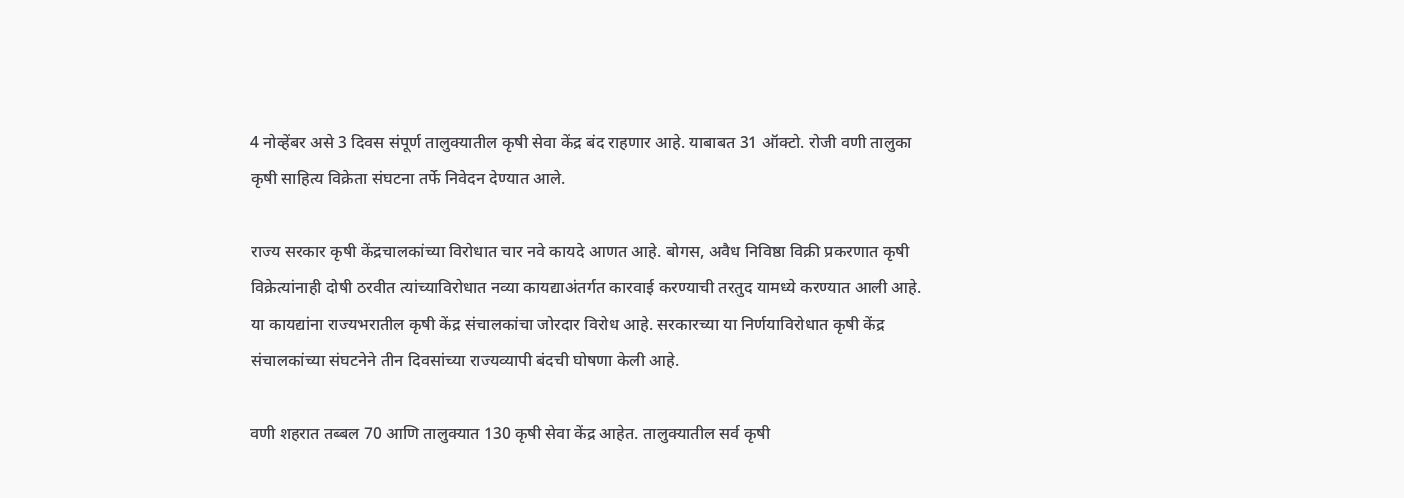4 नोव्हेंबर असे 3 दिवस संपूर्ण तालुक्यातील कृषी सेवा केंद्र बंद राहणार आहे. याबाबत 31 ऑक्टो. रोजी वणी तालुका कृषी साहित्य विक्रेता संघटना तर्फे निवेदन देण्यात आले.

राज्य सरकार कृषी केंद्रचालकांच्या विरोधात चार नवे कायदे आणत आहे. बोगस, अवैध निविष्ठा विक्री प्रकरणात कृषी विक्रेत्यांनाही दोषी ठरवीत त्यांच्याविरोधात नव्या कायद्याअंतर्गत कारवाई करण्याची तरतुद यामध्ये करण्यात आली आहे.
या कायद्यांना राज्यभरातील कृषी केंद्र संचालकांचा जोरदार विरोध आहे. सरकारच्या या निर्णयाविरोधात कृषी केंद्र संचालकांच्या संघटनेने तीन दिवसांच्या राज्यव्यापी बंदची घोषणा केली आहे.

वणी शहरात तब्बल 70 आणि तालुक्यात 130 कृषी सेवा केंद्र आहेत. तालुक्यातील सर्व कृषी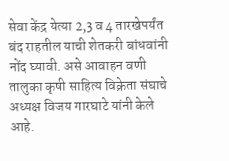सेवा केंद्र येत्या 2,3 व 4 तारखेपर्यंत बंद राहतील याची शेतकरी बांधवांनी नोंद घ्यावी. असे आवाहन वणी तालुका कृषी साहित्य विक्रेता संघाचे अध्यक्ष विजय गारघाटे यांनी केले आहे.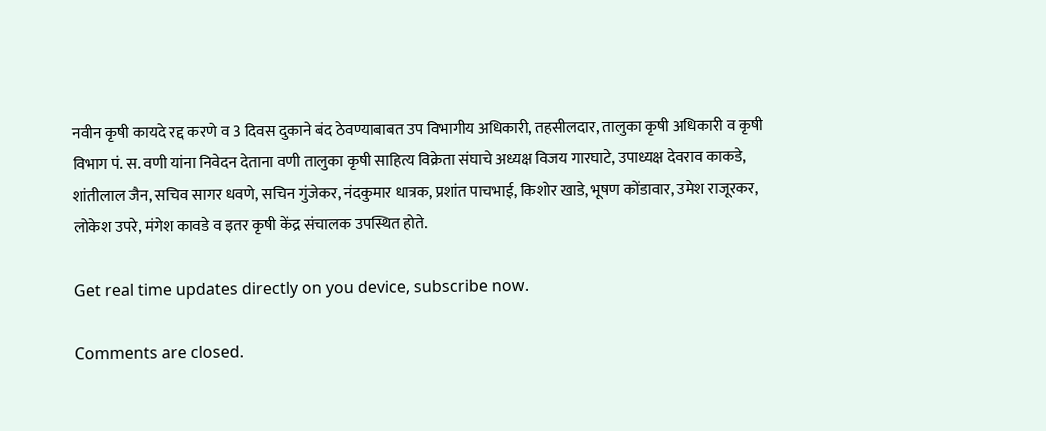नवीन कृषी कायदे रद्द करणे व 3 दिवस दुकाने बंद ठेवण्याबाबत उप विभागीय अधिकारी, तहसीलदार, तालुका कृषी अधिकारी व कृषी विभाग पं. स. वणी यांना निवेदन देताना वणी तालुका कृषी साहित्य विक्रेता संघाचे अध्यक्ष विजय गारघाटे, उपाध्यक्ष देवराव काकडे, शांतीलाल जैन, सचिव सागर धवणे, सचिन गुंजेकर, नंदकुमार धात्रक, प्रशांत पाचभाई, किशोर खाडे, भूषण कोंडावार, उमेश राजूरकर, लोकेश उपरे, मंगेश कावडे व इतर कृषी केंद्र संचालक उपस्थित होते.

Get real time updates directly on you device, subscribe now.

Comments are closed.